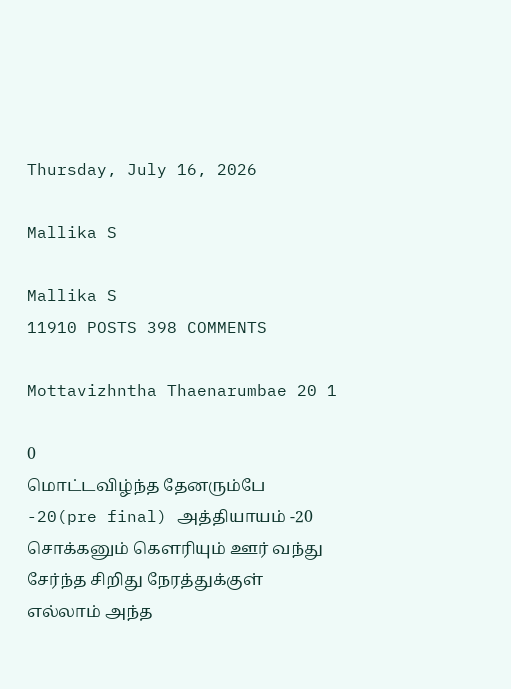Thursday, July 16, 2026

Mallika S

Mallika S
11910 POSTS 398 COMMENTS

Mottavizhntha Thaenarumbae 20 1

0
மொட்டவிழ்ந்த தேனரும்பே -20(pre final) அத்தியாயம் -20 சொக்கனும் கௌரியும் ஊர் வந்து சேர்ந்த சிறிது நேரத்துக்குள் எல்லாம் அந்த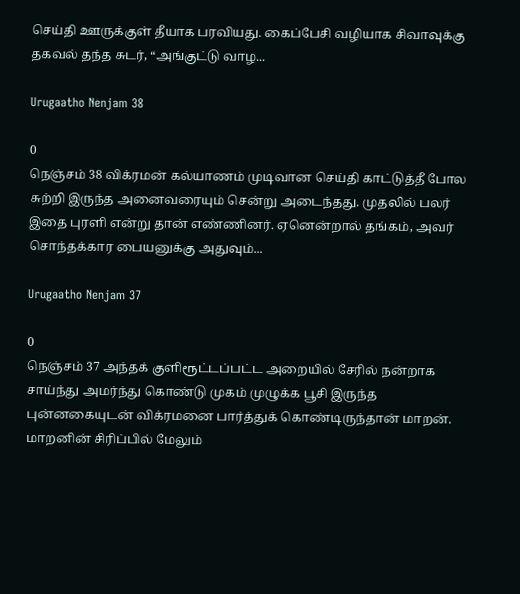செய்தி ஊருக்குள் தீயாக பரவியது. கைப்பேசி வழியாக சிவாவுக்கு தகவல் தந்த சுடர், “அங்குட்டு வாழ...

Urugaatho Nenjam 38

0
நெஞ்சம் 38 விக்ரமன் கல்யாணம் முடிவான செய்தி காட்டுத்தீ போல சுற்றி இருந்த அனைவரையும் சென்று அடைந்தது. முதலில் பலர் இதை புரளி என்று தான் எண்ணினர். ஏனென்றால் தங்கம், அவர் சொந்தக்கார பையனுக்கு அதுவும்...

Urugaatho Nenjam 37

0
நெஞ்சம் 37 அந்தக் குளிரூட்டப்பட்ட அறையில் சேரில் நன்றாக சாய்ந்து அமர்ந்து கொண்டு முகம் முழுக்க பூசி இருந்த புன்னகையுடன் விக்ரமனை பார்த்துக் கொண்டிருந்தான் மாறன். மாறனின் சிரிப்பில் மேலும்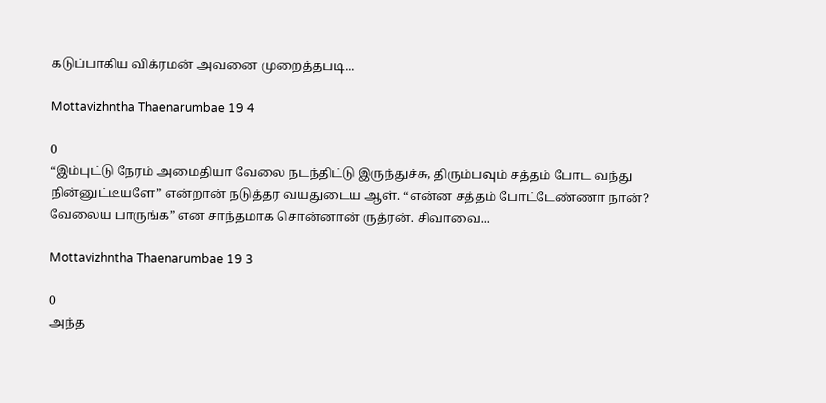கடுப்பாகிய விக்ரமன் அவனை முறைத்தபடி...

Mottavizhntha Thaenarumbae 19 4

0
“இம்புட்டு நேரம் அமைதியா வேலை நடந்திட்டு இருந்துச்சு, திரும்பவும் சத்தம் போட வந்து நின்னுட்டீயளே” என்றான் நடுத்தர வயதுடைய ஆள். “என்ன சத்தம் போட்டேண்ணா நான்? வேலைய பாருங்க” என சாந்தமாக சொன்னான் ருத்ரன். சிவாவை...

Mottavizhntha Thaenarumbae 19 3

0
அந்த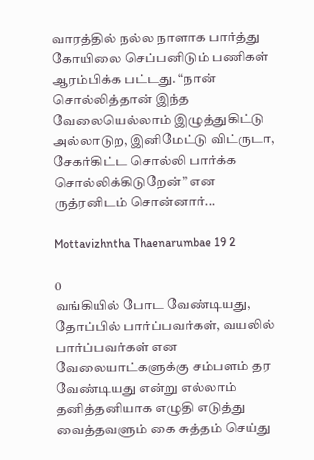வாரத்தில் நல்ல நாளாக பார்த்து கோயிலை செப்பனிடும் பணிகள் ஆரம்பிக்க பட்டது. “நான் சொல்லித்தான் இந்த வேலையெல்லாம் இழுத்துகிட்டு அல்லாடுற, இனிமேட்டு விட்ருடா, சேகர்கிட்ட சொல்லி பார்க்க சொல்லிக்கிடுறேன்” என ருத்ரனிடம் சொன்னார்...

Mottavizhntha Thaenarumbae 19 2

0
வங்கியில் போட வேண்டியது, தோப்பில் பார்ப்பவர்கள், வயலில் பார்ப்பவர்கள் என வேலையாட்களுக்கு சம்பளம் தர வேண்டியது என்று எல்லாம் தனித்தனியாக எழுதி எடுத்து வைத்தவளும் கை சுத்தம் செய்து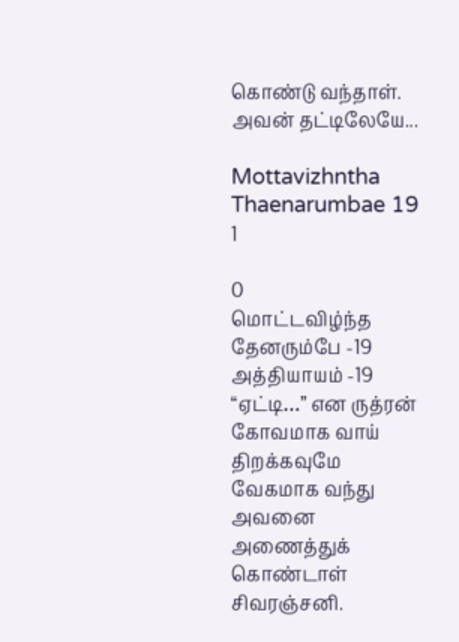கொண்டு வந்தாள். அவன் தட்டிலேயே...

Mottavizhntha Thaenarumbae 19 1

0
மொட்டவிழ்ந்த தேனரும்பே -19 அத்தியாயம் -19 “ஏட்டி…” என ருத்ரன் கோவமாக வாய் திறக்கவுமே வேகமாக வந்து அவனை அணைத்துக் கொண்டாள் சிவரஞ்சனி.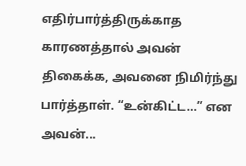எதிர்பார்த்திருக்காத காரணத்தால் அவன் திகைக்க, அவனை நிமிர்ந்து பார்த்தாள். “உன்கிட்ட…” என  அவன்...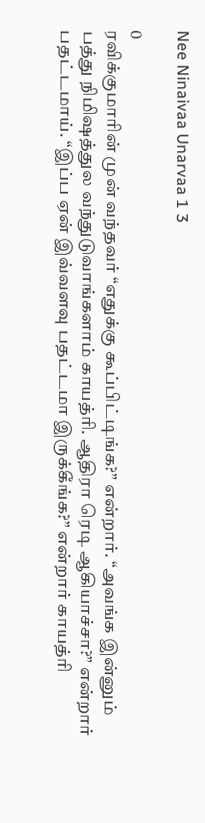Nee Ninaivaa Unarvaa 1 3

0
ரவிக்குமாரின் முன் வந்தவர் “எதுக்கு கூப்பிட்டிங்க?” என்றார். “அவங்க இன்னும் பத்து நிமிஷத்துல வந்துடுவாங்களாம் காயத்ரி. ஆதிரா ரெடி ஆகியாச்சா?” என்றார் பதட்டமாய். “இப்ப ஏன் இவ்வளவு பதட்டமா இருக்கீங்க?” என்றார் காயத்ரி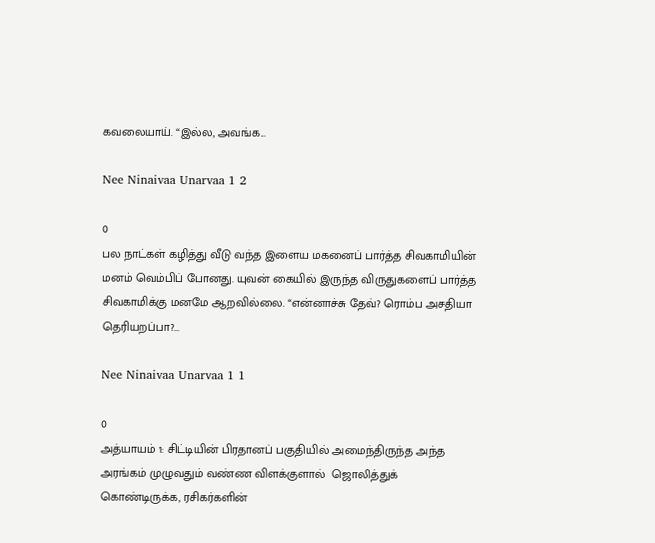கவலையாய். “இல்ல, அவங்க...

Nee Ninaivaa Unarvaa 1 2

0
பல நாட்கள் கழித்து வீடு வந்த இளைய மகனைப் பார்த்த சிவகாமியின் மனம் வெம்பிப் போனது. யுவன் கையில் இருந்த விருதுகளைப் பார்த்த சிவகாமிக்கு மனமே ஆறவில்லை. “என்னாச்சு தேவ்? ரொம்ப அசதியா தெரியறப்பா?...

Nee Ninaivaa Unarvaa 1 1

0
அத்யாயம் 1: சிட்டியின் பிரதானப் பகுதியில் அமைந்திருந்த அந்த அரங்கம் முழுவதும் வண்ண விளக்குளால்  ஜொலித்துக் கொண்டிருக்க, ரசிகர்களின்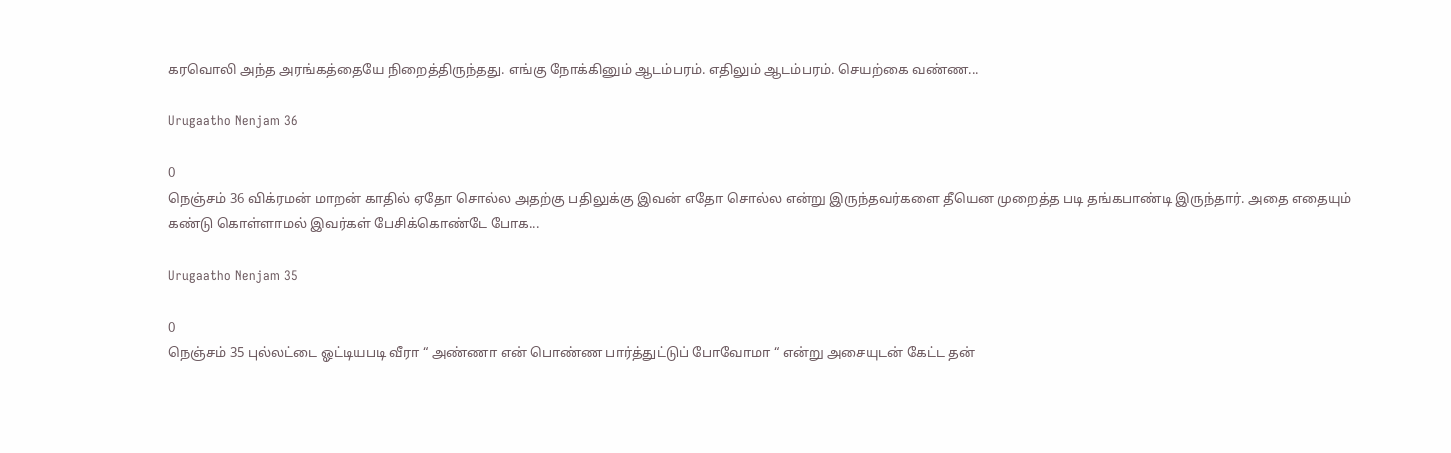கரவொலி அந்த அரங்கத்தையே நிறைத்திருந்தது. எங்கு நோக்கினும் ஆடம்பரம். எதிலும் ஆடம்பரம். செயற்கை வண்ண...

Urugaatho Nenjam 36

0
நெஞ்சம் 36 விக்ரமன் மாறன் காதில் ஏதோ சொல்ல அதற்கு பதிலுக்கு இவன் எதோ சொல்ல என்று இருந்தவர்களை தீயென முறைத்த படி தங்கபாண்டி இருந்தார். அதை எதையும் கண்டு கொள்ளாமல் இவர்கள் பேசிக்கொண்டே போக...

Urugaatho Nenjam 35

0
நெஞ்சம் 35 புல்லட்டை ஓட்டியபடி வீரா “ அண்ணா என் பொண்ண பார்த்துட்டுப் போவோமா “ என்று அசையுடன் கேட்ட தன்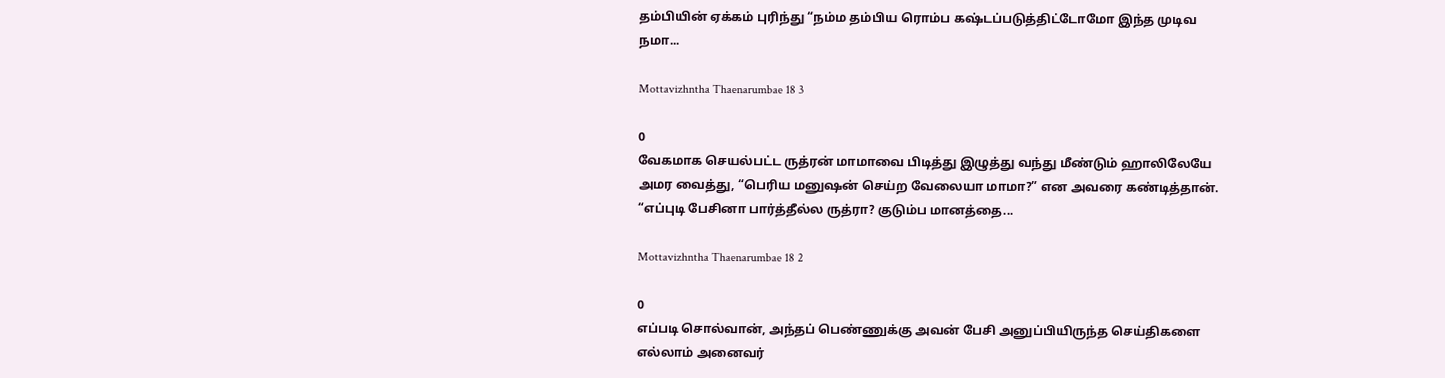தம்பியின் ஏக்கம் புரிந்து “நம்ம தம்பிய ரொம்ப கஷ்டப்படுத்திட்டோமோ இந்த முடிவ நமா...

Mottavizhntha Thaenarumbae 18 3

0
வேகமாக செயல்பட்ட ருத்ரன் மாமாவை பிடித்து இழுத்து வந்து மீண்டும் ஹாலிலேயே அமர வைத்து, “பெரிய மனுஷன் செய்ற வேலையா மாமா?” என அவரை கண்டித்தான். “எப்புடி பேசினா பார்த்தீல்ல ருத்ரா? குடும்ப மானத்தை...

Mottavizhntha Thaenarumbae 18 2

0
எப்படி சொல்வான், அந்தப் பெண்ணுக்கு அவன் பேசி அனுப்பியிருந்த செய்திகளை எல்லாம் அனைவர்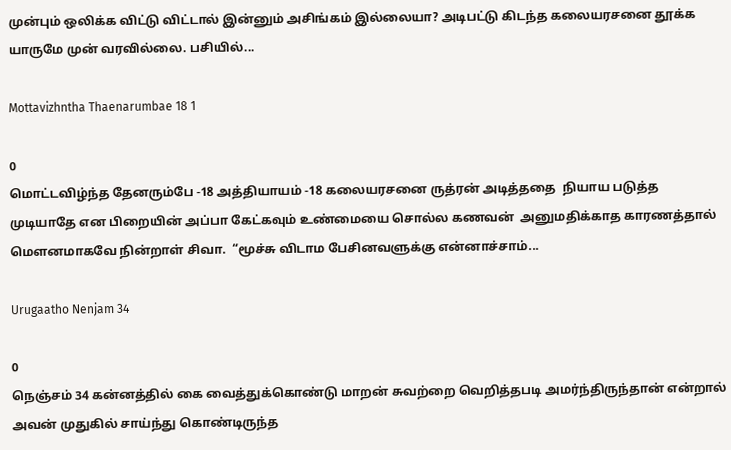முன்பும் ஒலிக்க விட்டு விட்டால் இன்னும் அசிங்கம் இல்லையா? அடிபட்டு கிடந்த கலையரசனை தூக்க யாருமே முன் வரவில்லை. பசியில்...

Mottavizhntha Thaenarumbae 18 1

0
மொட்டவிழ்ந்த தேனரும்பே -18 அத்தியாயம் -18 கலையரசனை ருத்ரன் அடித்ததை  நியாய படுத்த முடியாதே என பிறையின் அப்பா கேட்கவும் உண்மையை சொல்ல கணவன்  அனுமதிக்காத காரணத்தால் மௌனமாகவே நின்றாள் சிவா.  “மூச்சு விடாம பேசினவளுக்கு என்னாச்சாம்...

Urugaatho Nenjam 34

0
நெஞ்சம் 34 கன்னத்தில் கை வைத்துக்கொண்டு மாறன் சுவற்றை வெறித்தபடி அமர்ந்திருந்தான் என்றால் அவன் முதுகில் சாய்ந்து கொண்டிருந்த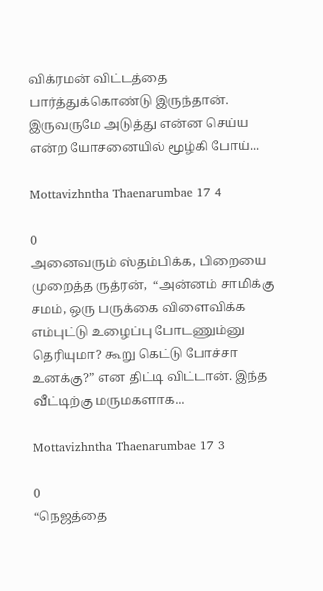விக்ரமன் விட்டத்தை   பார்த்துக்கொண்டு இருந்தான். இருவருமே அடுத்து என்ன செய்ய என்ற யோசனையில் மூழ்கி போய்...

Mottavizhntha Thaenarumbae 17 4

0
அனைவரும் ஸ்தம்பிக்க, பிறையை முறைத்த ருத்ரன்,  “அன்னம் சாமிக்கு சமம், ஒரு பருக்கை விளைவிக்க எம்புட்டு உழைப்பு போடணும்னு தெரியுமா? கூறு கெட்டு போச்சா உனக்கு?” என திட்டி விட்டான். இந்த வீட்டிற்கு மருமகளாக...

Mottavizhntha Thaenarumbae 17 3

0
“நெஜத்தை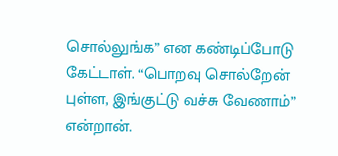சொல்லுங்க” என கண்டிப்போடு கேட்டாள். “பொறவு சொல்றேன் புள்ள, இங்குட்டு வச்சு வேணாம்” என்றான்.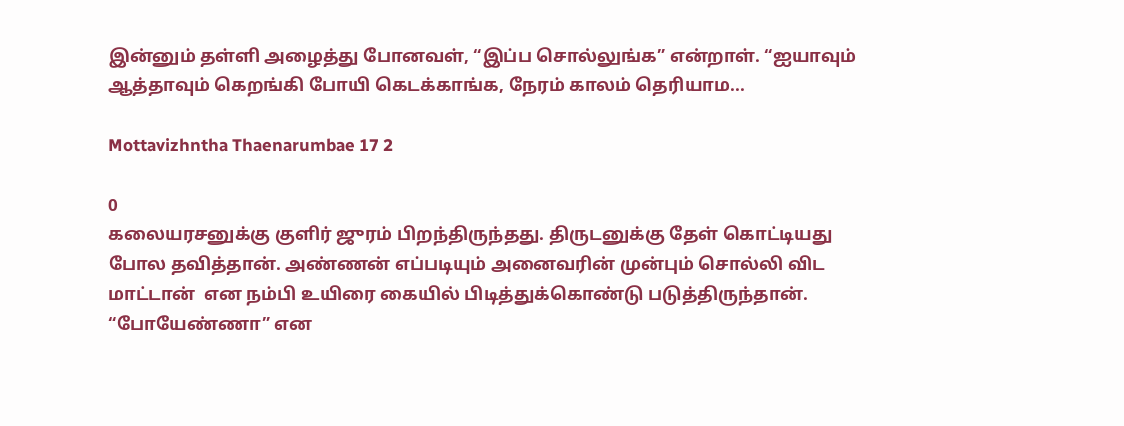இன்னும் தள்ளி அழைத்து போனவள், “இப்ப சொல்லுங்க” என்றாள். “ஐயாவும் ஆத்தாவும் கெறங்கி போயி கெடக்காங்க, நேரம் காலம் தெரியாம...

Mottavizhntha Thaenarumbae 17 2

0
கலையரசனுக்கு குளிர் ஜுரம் பிறந்திருந்தது. திருடனுக்கு தேள் கொட்டியது போல தவித்தான். அண்ணன் எப்படியும் அனைவரின் முன்பும் சொல்லி விட மாட்டான்  என நம்பி உயிரை கையில் பிடித்துக்கொண்டு படுத்திருந்தான். “போயேண்ணா” என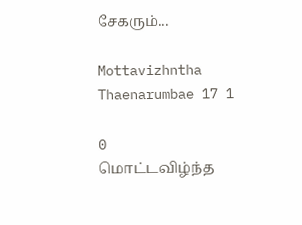சேகரும்...

Mottavizhntha Thaenarumbae 17 1

0
மொட்டவிழ்ந்த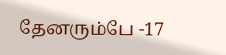தேனரும்பே -17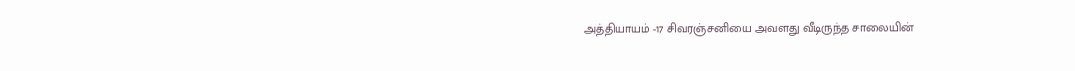அத்தியாயம் -17 சிவரஞ்சனியை அவளது வீடிருந்த சாலையின்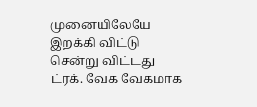முனையிலேயே  இறக்கி விட்டு சென்று விட்டது ட்ரக். வேக வேகமாக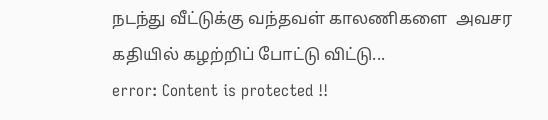நடந்து வீட்டுக்கு வந்தவள் காலணிகளை  அவசர கதியில் கழற்றிப் போட்டு விட்டு...
error: Content is protected !!